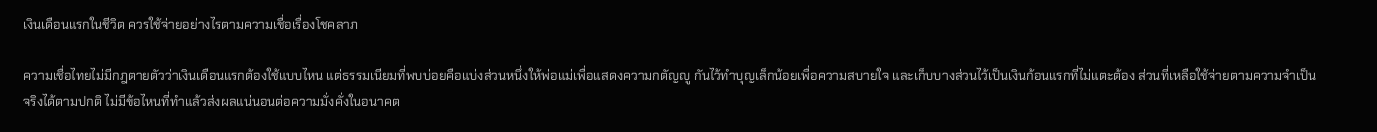เงินเดือนแรกในชีวิต ควรใช้จ่ายอย่างไรตามความเชื่อเรื่องโชคลาภ

ความเชื่อไทยไม่มีกฎตายตัวว่าเงินเดือนแรกต้องใช้แบบไหน แต่ธรรมเนียมที่พบบ่อยคือแบ่งส่วนหนึ่งให้พ่อแม่เพื่อแสดงความกตัญญู กันไว้ทำบุญเล็กน้อยเพื่อความสบายใจ และเก็บบางส่วนไว้เป็นเงินก้อนแรกที่ไม่แตะต้อง ส่วนที่เหลือใช้จ่ายตามความจำเป็นจริงได้ตามปกติ ไม่มีข้อไหนที่ทำแล้วส่งผลแน่นอนต่อความมั่งคั่งในอนาคต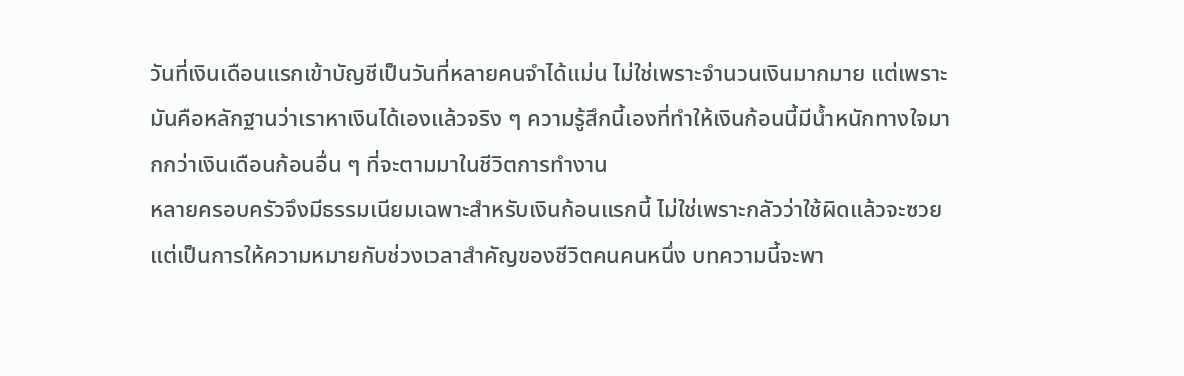วันที่เงินเดือนแรกเข้าบัญชีเป็นวันที่หลายคนจำได้แม่น ไม่ใช่เพราะจำนวนเงินมากมาย แต่เพราะมันคือหลักฐานว่าเราหาเงินได้เองแล้วจริง ๆ ความรู้สึกนี้เองที่ทำให้เงินก้อนนี้มีน้ำหนักทางใจมากกว่าเงินเดือนก้อนอื่น ๆ ที่จะตามมาในชีวิตการทำงาน
หลายครอบครัวจึงมีธรรมเนียมเฉพาะสำหรับเงินก้อนแรกนี้ ไม่ใช่เพราะกลัวว่าใช้ผิดแล้วจะซวย แต่เป็นการให้ความหมายกับช่วงเวลาสำคัญของชีวิตคนคนหนึ่ง บทความนี้จะพา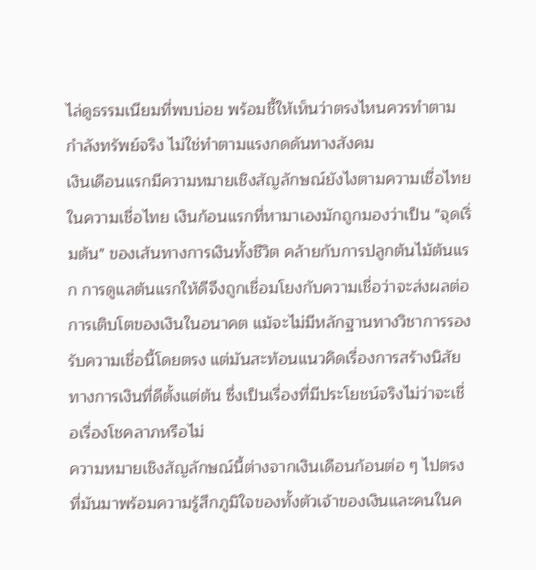ไล่ดูธรรมเนียมที่พบบ่อย พร้อมชี้ให้เห็นว่าตรงไหนควรทำตามกำลังทรัพย์จริง ไม่ใช่ทำตามแรงกดดันทางสังคม
เงินเดือนแรกมีความหมายเชิงสัญลักษณ์ยังไงตามความเชื่อไทย
ในความเชื่อไทย เงินก้อนแรกที่หามาเองมักถูกมองว่าเป็น "จุดเริ่มต้น" ของเส้นทางการเงินทั้งชีวิต คล้ายกับการปลูกต้นไม้ต้นแรก การดูแลต้นแรกให้ดีจึงถูกเชื่อมโยงกับความเชื่อว่าจะส่งผลต่อการเติบโตของเงินในอนาคต แม้จะไม่มีหลักฐานทางวิชาการรองรับความเชื่อนี้โดยตรง แต่มันสะท้อนแนวคิดเรื่องการสร้างนิสัยทางการเงินที่ดีตั้งแต่ต้น ซึ่งเป็นเรื่องที่มีประโยชน์จริงไม่ว่าจะเชื่อเรื่องโชคลาภหรือไม่
ความหมายเชิงสัญลักษณ์นี้ต่างจากเงินเดือนก้อนต่อ ๆ ไปตรงที่มันมาพร้อมความรู้สึกภูมิใจของทั้งตัวเจ้าของเงินและคนในค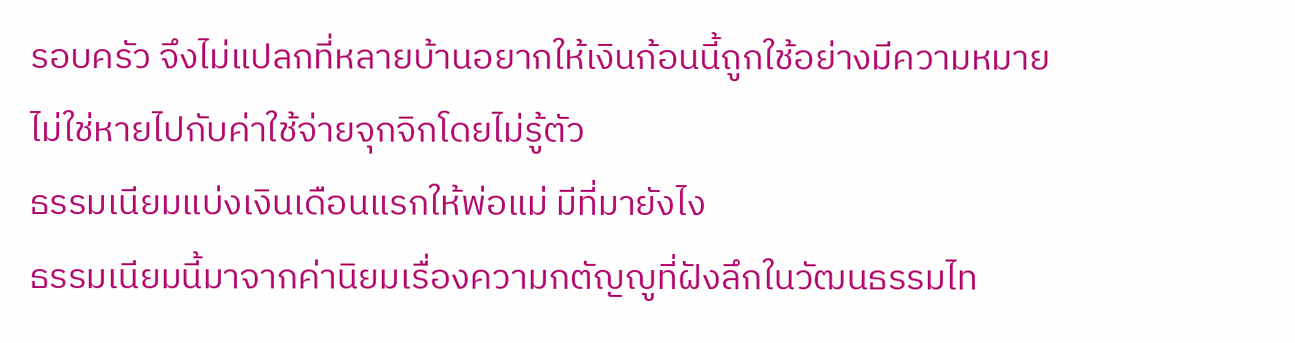รอบครัว จึงไม่แปลกที่หลายบ้านอยากให้เงินก้อนนี้ถูกใช้อย่างมีความหมาย ไม่ใช่หายไปกับค่าใช้จ่ายจุกจิกโดยไม่รู้ตัว
ธรรมเนียมแบ่งเงินเดือนแรกให้พ่อแม่ มีที่มายังไง
ธรรมเนียมนี้มาจากค่านิยมเรื่องความกตัญญูที่ฝังลึกในวัฒนธรรมไท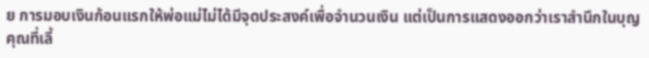ย การมอบเงินก้อนแรกให้พ่อแม่ไม่ได้มีจุดประสงค์เพื่อจำนวนเงิน แต่เป็นการแสดงออกว่าเราสำนึกในบุญคุณที่เลี้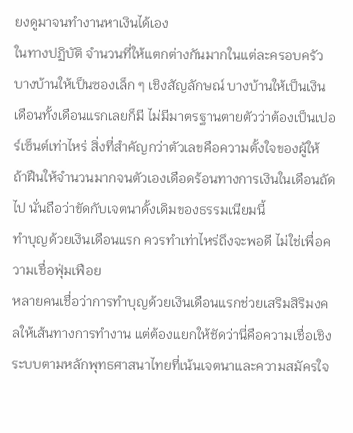ยงดูมาจนทำงานหาเงินได้เอง
ในทางปฏิบัติ จำนวนที่ให้แตกต่างกันมากในแต่ละครอบครัว บางบ้านให้เป็นซองเล็ก ๆ เชิงสัญลักษณ์ บางบ้านให้เป็นเงินเดือนทั้งเดือนแรกเลยก็มี ไม่มีมาตรฐานตายตัวว่าต้องเป็นเปอร์เซ็นต์เท่าไหร่ สิ่งที่สำคัญกว่าตัวเลขคือความตั้งใจของผู้ให้ ถ้าฝืนให้จำนวนมากจนตัวเองเดือดร้อนทางการเงินในเดือนถัดไป นั่นถือว่าขัดกับเจตนาดั้งเดิมของธรรมเนียมนี้
ทำบุญด้วยเงินเดือนแรก ควรทำเท่าไหร่ถึงจะพอดี ไม่ใช่เพื่อความเชื่อฟุ่มเฟือย
หลายคนเชื่อว่าการทำบุญด้วยเงินเดือนแรกช่วยเสริมสิริมงคลให้เส้นทางการทำงาน แต่ต้องแยกให้ชัดว่านี่คือความเชื่อเชิงระบบตามหลักพุทธศาสนาไทยที่เน้นเจตนาและความสมัครใจ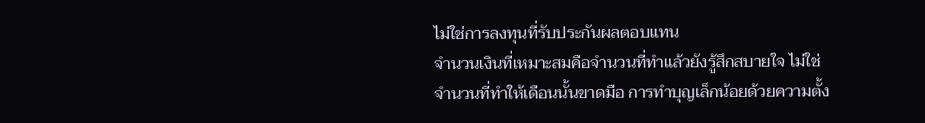ไม่ใช่การลงทุนที่รับประกันผลตอบแทน
จำนวนเงินที่เหมาะสมคือจำนวนที่ทำแล้วยังรู้สึกสบายใจ ไม่ใช่จำนวนที่ทำให้เดือนนั้นขาดมือ การทำบุญเล็กน้อยด้วยความตั้ง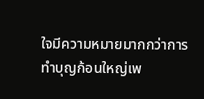ใจมีความหมายมากกว่าการทำบุญก้อนใหญ่เพ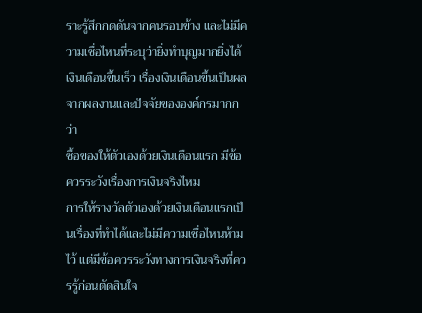ราะรู้สึกกดดันจากคนรอบข้าง และไม่มีความเชื่อไหนที่ระบุว่ายิ่งทำบุญมากยิ่งได้เงินเดือนขึ้นเร็ว เรื่องเงินเดือนขึ้นเป็นผลจากผลงานและปัจจัยขององค์กรมากกว่า
ซื้อของให้ตัวเองด้วยเงินเดือนแรก มีข้อควรระวังเรื่องการเงินจริงไหม
การให้รางวัลตัวเองด้วยเงินเดือนแรกเป็นเรื่องที่ทำได้และไม่มีความเชื่อไหนห้ามไว้ แต่มีข้อควรระวังทางการเงินจริงที่ควรรู้ก่อนตัดสินใจ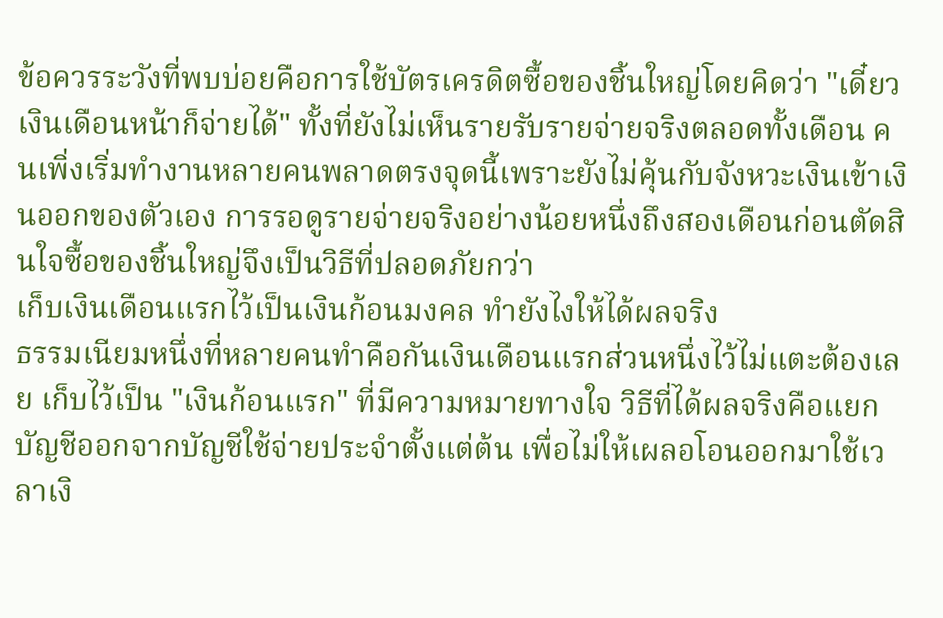ข้อควรระวังที่พบบ่อยคือการใช้บัตรเครดิตซื้อของชิ้นใหญ่โดยคิดว่า "เดี๋ยวเงินเดือนหน้าก็จ่ายได้" ทั้งที่ยังไม่เห็นรายรับรายจ่ายจริงตลอดทั้งเดือน คนเพิ่งเริ่มทำงานหลายคนพลาดตรงจุดนี้เพราะยังไม่คุ้นกับจังหวะเงินเข้าเงินออกของตัวเอง การรอดูรายจ่ายจริงอย่างน้อยหนึ่งถึงสองเดือนก่อนตัดสินใจซื้อของชิ้นใหญ่จึงเป็นวิธีที่ปลอดภัยกว่า
เก็บเงินเดือนแรกไว้เป็นเงินก้อนมงคล ทำยังไงให้ได้ผลจริง
ธรรมเนียมหนึ่งที่หลายคนทำคือกันเงินเดือนแรกส่วนหนึ่งไว้ไม่แตะต้องเลย เก็บไว้เป็น "เงินก้อนแรก" ที่มีความหมายทางใจ วิธีที่ได้ผลจริงคือแยกบัญชีออกจากบัญชีใช้จ่ายประจำตั้งแต่ต้น เพื่อไม่ให้เผลอโอนออกมาใช้เวลาเงิ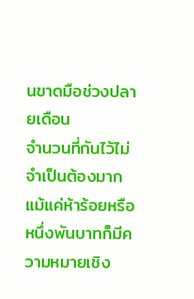นขาดมือช่วงปลายเดือน
จำนวนที่กันไว้ไม่จำเป็นต้องมาก แม้แค่ห้าร้อยหรือหนึ่งพันบาทก็มีความหมายเชิง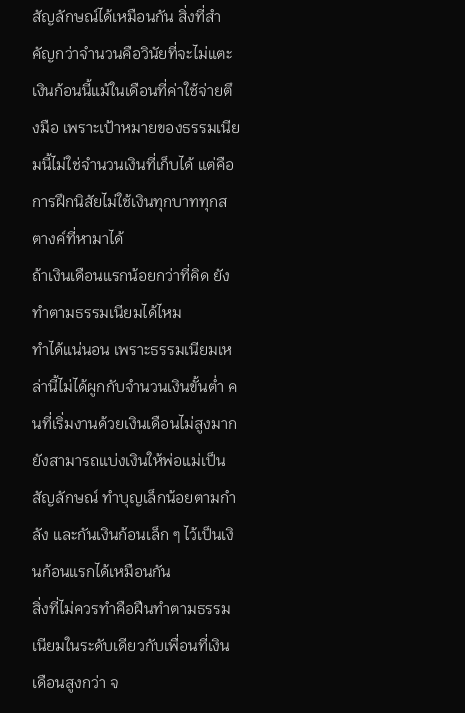สัญลักษณ์ได้เหมือนกัน สิ่งที่สำคัญกว่าจำนวนคือวินัยที่จะไม่แตะเงินก้อนนี้แม้ในเดือนที่ค่าใช้จ่ายตึงมือ เพราะเป้าหมายของธรรมเนียมนี้ไม่ใช่จำนวนเงินที่เก็บได้ แต่คือการฝึกนิสัยไม่ใช้เงินทุกบาททุกสตางค์ที่หามาได้
ถ้าเงินเดือนแรกน้อยกว่าที่คิด ยังทำตามธรรมเนียมได้ไหม
ทำได้แน่นอน เพราะธรรมเนียมเหล่านี้ไม่ได้ผูกกับจำนวนเงินขั้นต่ำ คนที่เริ่มงานด้วยเงินเดือนไม่สูงมากยังสามารถแบ่งเงินให้พ่อแม่เป็นสัญลักษณ์ ทำบุญเล็กน้อยตามกำลัง และกันเงินก้อนเล็ก ๆ ไว้เป็นเงินก้อนแรกได้เหมือนกัน
สิ่งที่ไม่ควรทำคือฝืนทำตามธรรมเนียมในระดับเดียวกับเพื่อนที่เงินเดือนสูงกว่า จ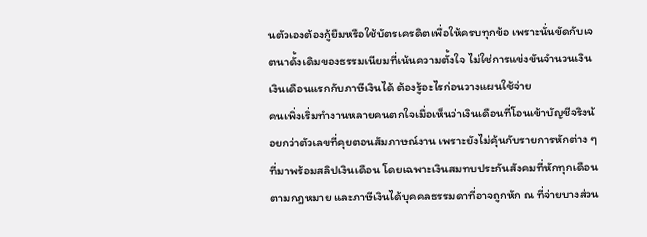นตัวเองต้องกู้ยืมหรือใช้บัตรเครดิตเพื่อให้ครบทุกข้อ เพราะนั่นขัดกับเจตนาดั้งเดิมของธรรมเนียมที่เน้นความตั้งใจ ไม่ใช่การแข่งขันจำนวนเงิน
เงินเดือนแรกกับภาษีเงินได้ ต้องรู้อะไรก่อนวางแผนใช้จ่าย
คนเพิ่งเริ่มทำงานหลายคนตกใจเมื่อเห็นว่าเงินเดือนที่โอนเข้าบัญชีจริงน้อยกว่าตัวเลขที่คุยตอนสัมภาษณ์งาน เพราะยังไม่คุ้นกับรายการหักต่าง ๆ ที่มาพร้อมสลิปเงินเดือน โดยเฉพาะเงินสมทบประกันสังคมที่หักทุกเดือนตามกฎหมาย และภาษีเงินได้บุคคลธรรมดาที่อาจถูกหัก ณ ที่จ่ายบางส่วน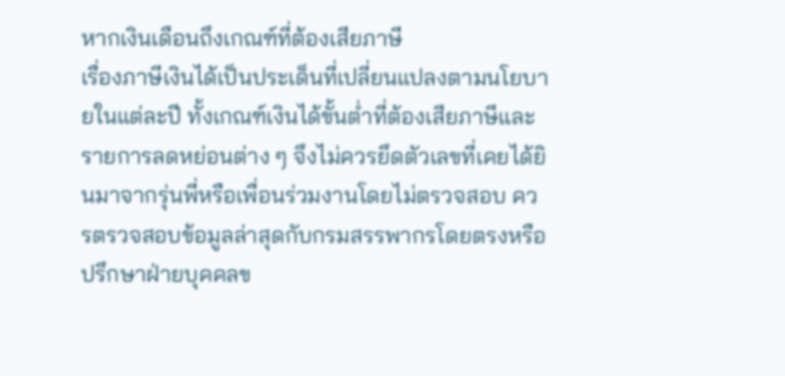หากเงินเดือนถึงเกณฑ์ที่ต้องเสียภาษี
เรื่องภาษีเงินได้เป็นประเด็นที่เปลี่ยนแปลงตามนโยบายในแต่ละปี ทั้งเกณฑ์เงินได้ขั้นต่ำที่ต้องเสียภาษีและรายการลดหย่อนต่าง ๆ จึงไม่ควรยึดตัวเลขที่เคยได้ยินมาจากรุ่นพี่หรือเพื่อนร่วมงานโดยไม่ตรวจสอบ ควรตรวจสอบข้อมูลล่าสุดกับกรมสรรพากรโดยตรงหรือปรึกษาฝ่ายบุคคลข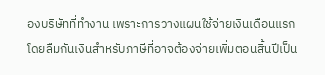องบริษัทที่ทำงาน เพราะการวางแผนใช้จ่ายเงินเดือนแรกโดยลืมกันเงินสำหรับภาษีที่อาจต้องจ่ายเพิ่มตอนสิ้นปีเป็น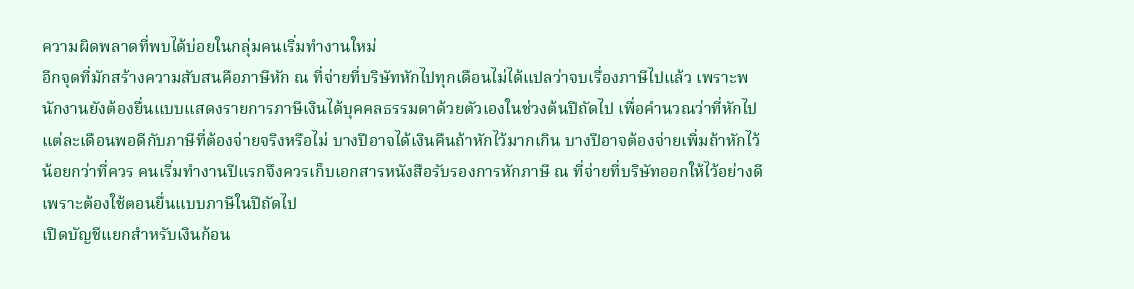ความผิดพลาดที่พบได้บ่อยในกลุ่มคนเริ่มทำงานใหม่
อีกจุดที่มักสร้างความสับสนคือภาษีหัก ณ ที่จ่ายที่บริษัทหักไปทุกเดือนไม่ได้แปลว่าจบเรื่องภาษีไปแล้ว เพราะพนักงานยังต้องยื่นแบบแสดงรายการภาษีเงินได้บุคคลธรรมดาด้วยตัวเองในช่วงต้นปีถัดไป เพื่อคำนวณว่าที่หักไปแต่ละเดือนพอดีกับภาษีที่ต้องจ่ายจริงหรือไม่ บางปีอาจได้เงินคืนถ้าหักไว้มากเกิน บางปีอาจต้องจ่ายเพิ่มถ้าหักไว้น้อยกว่าที่ควร คนเริ่มทำงานปีแรกจึงควรเก็บเอกสารหนังสือรับรองการหักภาษี ณ ที่จ่ายที่บริษัทออกให้ไว้อย่างดี เพราะต้องใช้ตอนยื่นแบบภาษีในปีถัดไป
เปิดบัญชีแยกสำหรับเงินก้อน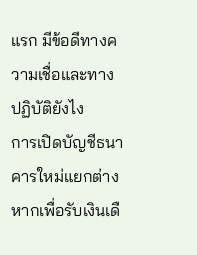แรก มีข้อดีทางความเชื่อและทางปฏิบัติยังไง
การเปิดบัญชีธนาคารใหม่แยกต่างหากเพื่อรับเงินเดื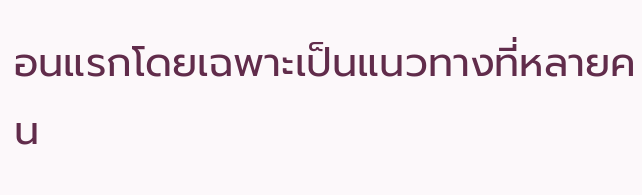อนแรกโดยเฉพาะเป็นแนวทางที่หลายคน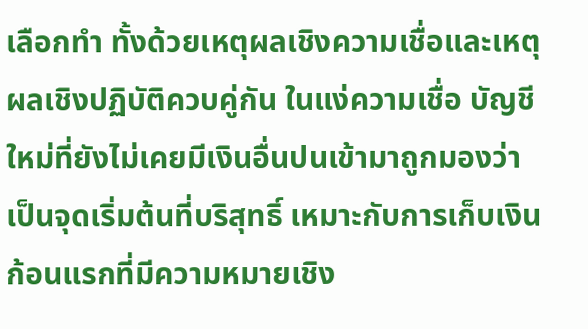เลือกทำ ทั้งด้วยเหตุผลเชิงความเชื่อและเหตุผลเชิงปฏิบัติควบคู่กัน ในแง่ความเชื่อ บัญชีใหม่ที่ยังไม่เคยมีเงินอื่นปนเข้ามาถูกมองว่าเป็นจุดเริ่มต้นที่บริสุทธิ์ เหมาะกับการเก็บเงินก้อนแรกที่มีความหมายเชิง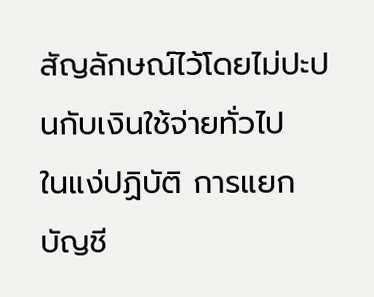สัญลักษณ์ไว้โดยไม่ปะปนกับเงินใช้จ่ายทั่วไป
ในแง่ปฏิบัติ การแยกบัญชี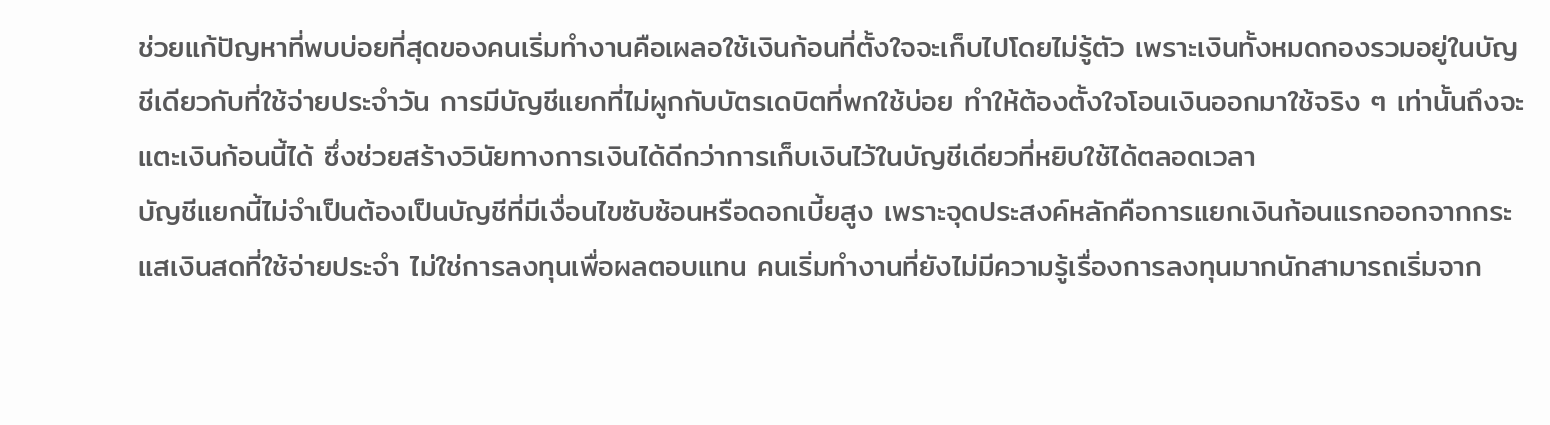ช่วยแก้ปัญหาที่พบบ่อยที่สุดของคนเริ่มทำงานคือเผลอใช้เงินก้อนที่ตั้งใจจะเก็บไปโดยไม่รู้ตัว เพราะเงินทั้งหมดกองรวมอยู่ในบัญชีเดียวกับที่ใช้จ่ายประจำวัน การมีบัญชีแยกที่ไม่ผูกกับบัตรเดบิตที่พกใช้บ่อย ทำให้ต้องตั้งใจโอนเงินออกมาใช้จริง ๆ เท่านั้นถึงจะแตะเงินก้อนนี้ได้ ซึ่งช่วยสร้างวินัยทางการเงินได้ดีกว่าการเก็บเงินไว้ในบัญชีเดียวที่หยิบใช้ได้ตลอดเวลา
บัญชีแยกนี้ไม่จำเป็นต้องเป็นบัญชีที่มีเงื่อนไขซับซ้อนหรือดอกเบี้ยสูง เพราะจุดประสงค์หลักคือการแยกเงินก้อนแรกออกจากกระแสเงินสดที่ใช้จ่ายประจำ ไม่ใช่การลงทุนเพื่อผลตอบแทน คนเริ่มทำงานที่ยังไม่มีความรู้เรื่องการลงทุนมากนักสามารถเริ่มจาก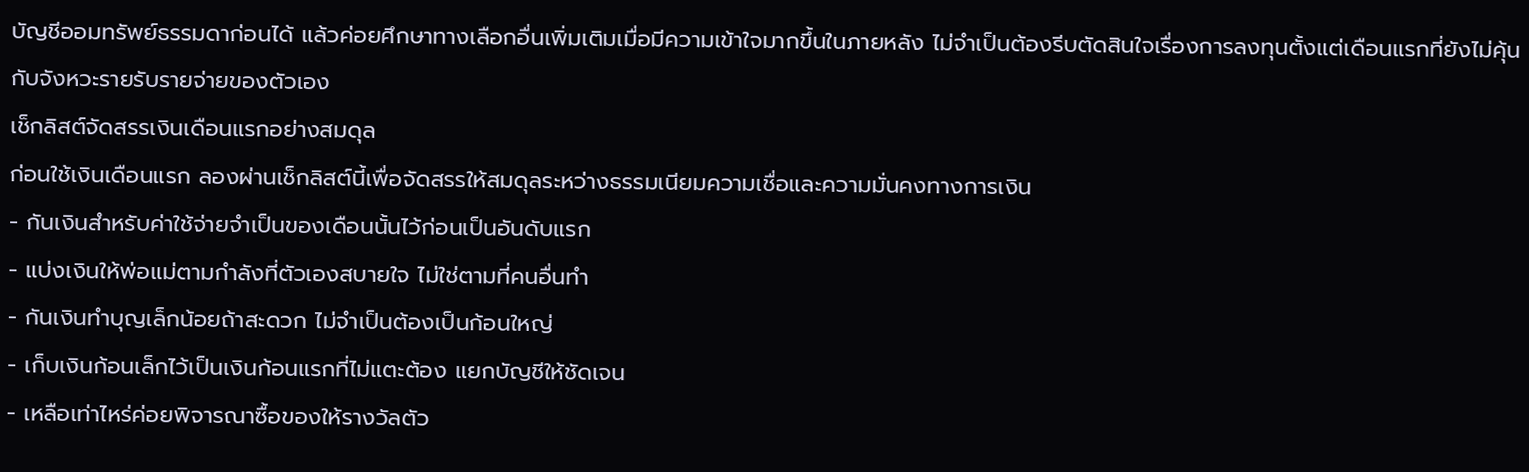บัญชีออมทรัพย์ธรรมดาก่อนได้ แล้วค่อยศึกษาทางเลือกอื่นเพิ่มเติมเมื่อมีความเข้าใจมากขึ้นในภายหลัง ไม่จำเป็นต้องรีบตัดสินใจเรื่องการลงทุนตั้งแต่เดือนแรกที่ยังไม่คุ้นกับจังหวะรายรับรายจ่ายของตัวเอง
เช็กลิสต์จัดสรรเงินเดือนแรกอย่างสมดุล
ก่อนใช้เงินเดือนแรก ลองผ่านเช็กลิสต์นี้เพื่อจัดสรรให้สมดุลระหว่างธรรมเนียมความเชื่อและความมั่นคงทางการเงิน
- กันเงินสำหรับค่าใช้จ่ายจำเป็นของเดือนนั้นไว้ก่อนเป็นอันดับแรก
- แบ่งเงินให้พ่อแม่ตามกำลังที่ตัวเองสบายใจ ไม่ใช่ตามที่คนอื่นทำ
- กันเงินทำบุญเล็กน้อยถ้าสะดวก ไม่จำเป็นต้องเป็นก้อนใหญ่
- เก็บเงินก้อนเล็กไว้เป็นเงินก้อนแรกที่ไม่แตะต้อง แยกบัญชีให้ชัดเจน
- เหลือเท่าไหร่ค่อยพิจารณาซื้อของให้รางวัลตัว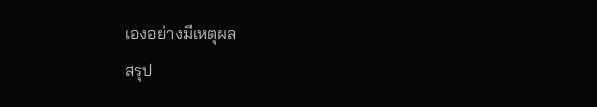เองอย่างมีเหตุผล
สรุป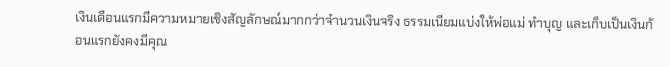เงินเดือนแรกมีความหมายเชิงสัญลักษณ์มากกว่าจำนวนเงินจริง ธรรมเนียมแบ่งให้พ่อแม่ ทำบุญ และเก็บเป็นเงินก้อนแรกยังคงมีคุณ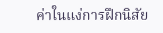ค่าในแง่การฝึกนิสัย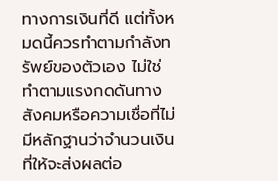ทางการเงินที่ดี แต่ทั้งหมดนี้ควรทำตามกำลังทรัพย์ของตัวเอง ไม่ใช่ทำตามแรงกดดันทางสังคมหรือความเชื่อที่ไม่มีหลักฐานว่าจำนวนเงินที่ให้จะส่งผลต่อ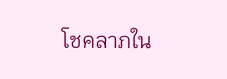โชคลาภใน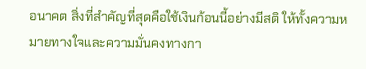อนาคต สิ่งที่สำคัญที่สุดคือใช้เงินก้อนนี้อย่างมีสติ ให้ทั้งความหมายทางใจและความมั่นคงทางกา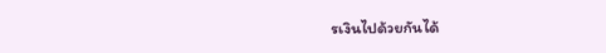รเงินไปด้วยกันได้